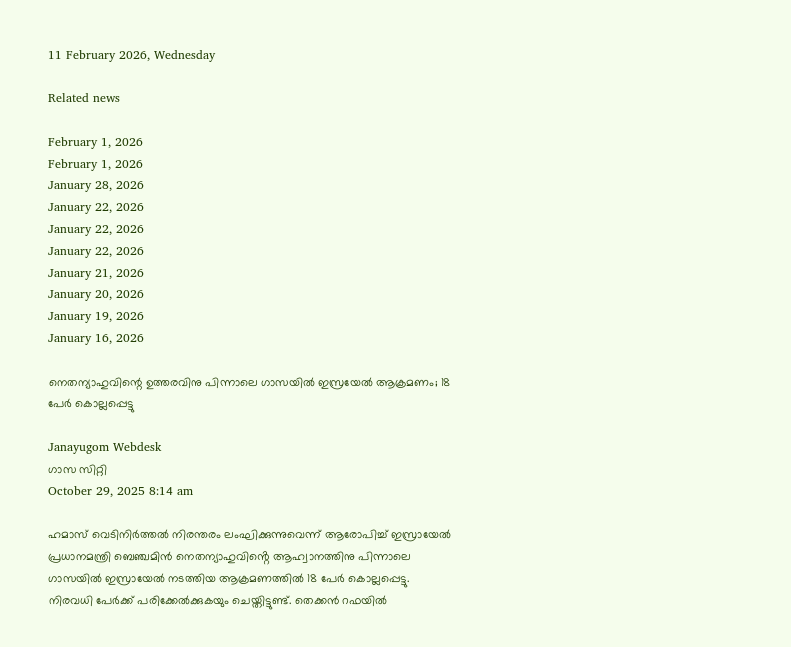11 February 2026, Wednesday

Related news

February 1, 2026
February 1, 2026
January 28, 2026
January 22, 2026
January 22, 2026
January 22, 2026
January 21, 2026
January 20, 2026
January 19, 2026
January 16, 2026

നെതന്യാഹുവിന്റെ ഉത്തരവിനു പിന്നാലെ ഗാസയില്‍ ഇസ്രയേല്‍ ആക്രമണം; 18 പേര്‍ കൊല്ലപ്പെട്ടു

Janayugom Webdesk
ഗാസ സിറ്റി
October 29, 2025 8:14 am

ഹമാസ് വെടിനിർത്തൽ നിരന്തരം ലംഘിക്കുന്നുവെന്ന് ആരോപിച്ച് ഇസ്രായേൽ പ്രധാനമന്ത്രി ബെഞ്ചമിൻ നെതന്യാഹുവിൻ്റെ ആഹ്വാനത്തിനു പിന്നാലെ ഗാസയിൽ ഇസ്രായേൽ നടത്തിയ ആക്രമണത്തിൽ 18 പേർ കൊല്ലപ്പെട്ടു. നിരവധി പേർക്ക് പരിക്കേൽക്കുകയും ചെയ്തിട്ടുണ്ട്. തെക്കൻ റഫയിൽ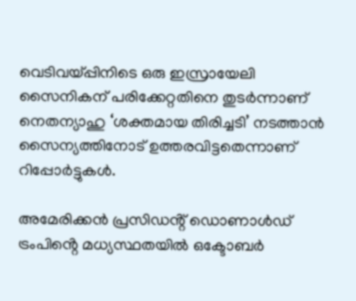വെടിവയ്പ്പിനിടെ ഒരു ഇസ്രായേലി സൈനികന് പരിക്കേറ്റതിനെ തുടർന്നാണ് നെതന്യാഹു ‘ശക്തമായ തിരിച്ചടി’ നടത്താൻ സൈന്യത്തിനോട് ഉത്തരവിട്ടതെന്നാണ് റിപ്പോർട്ടുകൾ.

അമേരിക്കൻ പ്രസിഡൻ്റ് ഡൊണാൾഡ് ട്രംപിൻ്റെ മധ്യസ്ഥതയിൽ ഒക്ടോബർ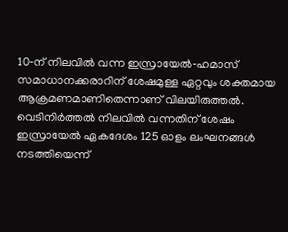10‑ന് നിലവിൽ വന്ന ഇസ്രായേൽ‑ഹമാസ് സമാധാനക്കരാറിന് ശേഷമുള്ള ഏറ്റവും ശക്തമായ ആക്രമണമാണിതെന്നാണ് വിലയിരുത്തൽ. വെടിനിർത്തൽ നിലവിൽ വന്നതിന് ശേഷം ഇസ്രായേൽ ഏകദേശം 125 ഓളം ലംഘനങ്ങൾ നടത്തിയെന്ന്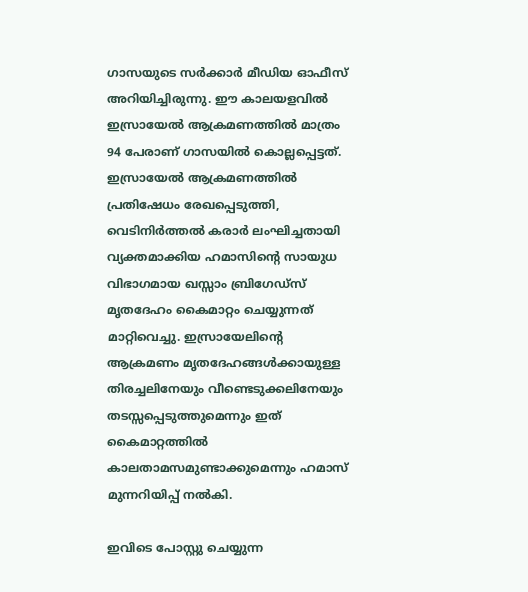ഗാസയുടെ സർക്കാർ മീഡിയ ഓഫീസ് അറിയിച്ചിരുന്നു. ഈ കാലയളവിൽ ഇസ്രായേൽ ആക്രമണത്തിൽ മാത്രം 94 പേരാണ് ഗാസയിൽ കൊല്ലപ്പെട്ടത്. ഇസ്രായേൽ ആക്രമണത്തിൽ പ്രതിഷേധം രേഖപ്പെടുത്തി, വെടിനിർത്തൽ കരാർ ലംഘിച്ചതായി വ്യക്തമാക്കിയ ഹമാസിൻ്റെ സായുധ വിഭാഗമായ ഖസ്സാം ബ്രിഗേഡ്‌സ് മൃതദേഹം കൈമാറ്റം ചെയ്യുന്നത് മാറ്റിവെച്ചു. ഇസ്രായേലിൻ്റെ ആക്രമണം മൃതദേഹങ്ങൾക്കായുള്ള തിരച്ചലിനേയും വീണ്ടെടുക്കലിനേയും തടസ്സപ്പെടുത്തുമെന്നും ഇത് കൈമാറ്റത്തിൽ കാലതാമസമുണ്ടാക്കുമെന്നും ഹമാസ് മുന്നറിയിപ്പ് നൽകി.

ഇവിടെ പോസ്റ്റു ചെയ്യുന്ന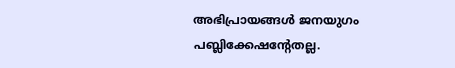അഭിപ്രായങ്ങള്‍ ജനയുഗം പബ്ലിക്കേഷന്റേതല്ല.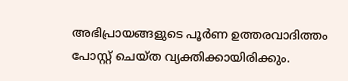അഭിപ്രായങ്ങളുടെ പൂര്‍ണ ഉത്തരവാദിത്തം പോസ്റ്റ് ചെയ്ത വ്യക്തിക്കായിരിക്കും.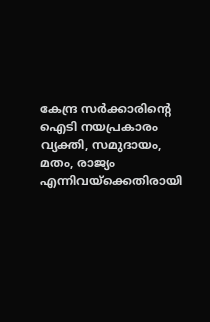കേന്ദ്ര സര്‍ക്കാരിന്റെ ഐടി നയപ്രകാരം വ്യക്തി, സമുദായം, മതം, രാജ്യം എന്നിവയ്‌ക്കെതിരായി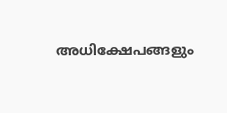അധിക്ഷേപങ്ങളും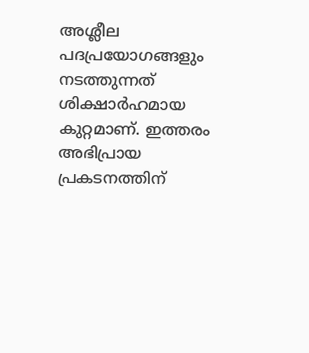അശ്ലീല പദപ്രയോഗങ്ങളും നടത്തുന്നത് ശിക്ഷാര്‍ഹമായ കുറ്റമാണ്. ഇത്തരം അഭിപ്രായ പ്രകടനത്തിന്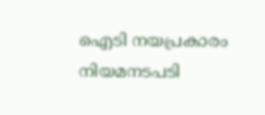ഐടി നയപ്രകാരം നിയമനടപടി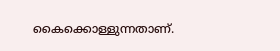കൈക്കൊള്ളുന്നതാണ്.